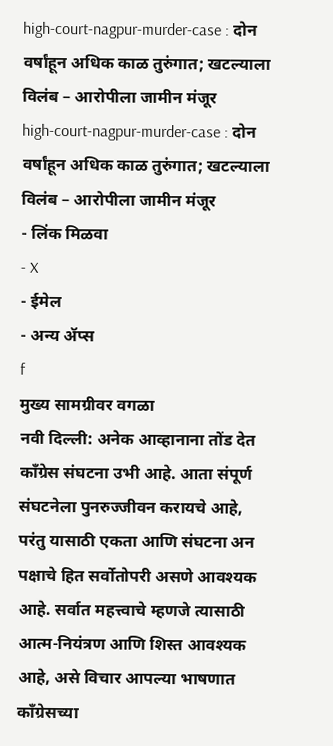high-court-nagpur-murder-case : दोन वर्षांहून अधिक काळ तुरुंगात; खटल्याला विलंब – आरोपीला जामीन मंजूर
high-court-nagpur-murder-case : दोन वर्षांहून अधिक काळ तुरुंगात; खटल्याला विलंब – आरोपीला जामीन मंजूर
- लिंक मिळवा
- X
- ईमेल
- अन्य ॲप्स
f
मुख्य सामग्रीवर वगळा
नवी दिल्ली: अनेक आव्हानाना तोंड देत काँग्रेस संघटना उभी आहे. आता संपूर्ण संघटनेला पुनरुज्जीवन करायचे आहे, परंतु यासाठी एकता आणि संघटना अन पक्षाचे हित सर्वोतोपरी असणे आवश्यक आहे. सर्वात महत्त्वाचे म्हणजे त्यासाठी आत्म-नियंत्रण आणि शिस्त आवश्यक आहे, असे विचार आपल्या भाषणात काँग्रेसच्या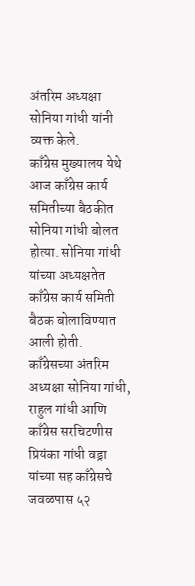अंतरिम अध्यक्षा सोनिया गांधी यांनी व्यक्त केले.
काँग्रेस मुख्यालय येथे आज काँग्रेस कार्य समितीच्या बैठकीत सोनिया गांधी बोलत होत्या. सोनिया गांधी यांच्या अध्यक्षतेत काँग्रेस कार्य समिती बैठक बोलाविण्यात आली होती.
काँग्रेसच्या अंतरिम अध्यक्षा सोनिया गांधी, राहुल गांधी आणि काँग्रेस सरचिटणीस प्रियंका गांधी वड्रा यांच्या सह काँग्रेसचे जवळपास ५२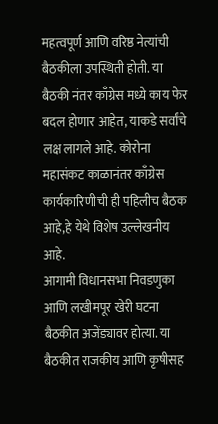महत्वपूर्ण आणि वरिष्ठ नेत्यांची बैठकीला उपस्थिती होती. या बैठकी नंतर काँग्रेस मध्ये काय फेर बदल होणार आहेत, याकडे सर्वांचे लक्ष लागले आहे. कोरोना महासंकट काळानंतर काँग्रेस कार्यकारिणीची ही पहिलीच बैठक आहे,हे येथे विशेष उल्लेखनीय आहे.
आगामी विधानसभा निवडणुका आणि लखीमपूर खेरी घटना बैठकीत अजेंड्यावर होत्या. या बैठकीत राजकीय आणि कृषीसह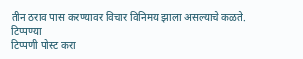तीन ठराव पास करण्यावर विचार विनिमय झाला असल्याचे कळते.
टिप्पण्या
टिप्पणी पोस्ट करा